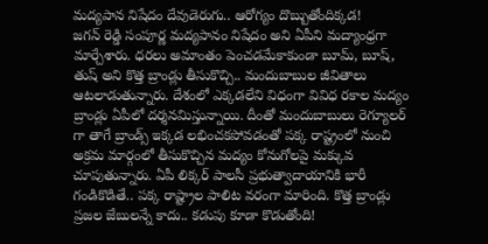మద్యపాన నిషేదం దేవుడెరుగు.. ఆరోగ్యం దొబ్బుతోందిక్కడ!
జగన్ రెడ్డి సంపూర్ణ మద్యపానం నిషేదం అని ఏపీని మద్యాంధ్రగా మార్చేశారు. ధరలు అమాంతం పెంచడమేకాకుండా బూమ్, బూష్, తుష్ అని కొత్త బ్రాండ్లు తీసుకొచ్చి.. మందుబాబుల జీవితాలు ఆటలాడుతున్నారు. దేశంలో ఎక్కడలేని విధంగా వివిధ రకాల మద్యం బ్రాండ్లు ఏపీలో దర్శనమిస్తున్నాయి. దీంతో మందుబాబులు రెగ్యూలర్ గా తాగే బ్రాండ్స్ ఇక్కడ లభించకపోవడంతో పక్క రాష్ట్రంలో నుంచి అక్రమ మార్గంలో తీసుకొచ్చిన మద్యం కోనుగోలపై మక్కువ చూపుతున్నారు. ఏపీ లిక్కర్ పాలసీ ప్రభుత్వాదాయానికి భారీ గండికొడితే.. పక్క రాష్ట్రాల పాలిట వరంగా మారింది. కొత్త బ్రాండ్లు ప్రజల జేబులన్నే కాదు.. కడుపు కూడా కొడుతోంది!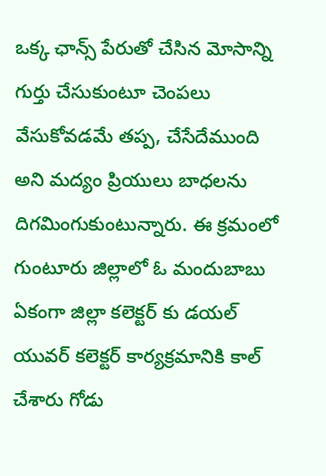ఒక్క ఛాన్స్ పేరుతో చేసిన మోసాన్ని గుర్తు చేసుకుంటూ చెంపలు వేసుకోవడమే తప్ప, చేసేదేముంది అని మద్యం ప్రియులు బాధలను దిగమింగుకుంటున్నారు. ఈ క్రమంలో గుంటూరు జిల్లాలో ఓ మందుబాబు ఏకంగా జిల్లా కలెక్టర్ కు డయల్ యువర్ కలెక్టర్ కార్యక్రమానికి కాల్ చేశారు గోడు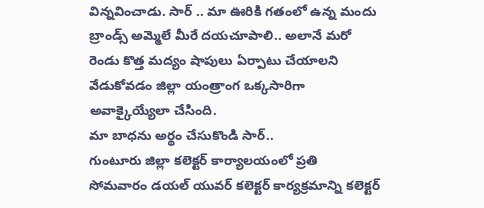విన్నవించాడు. సార్ .. మా ఊరికి గతంలో ఉన్న మందు బ్రాండ్స్ అమ్మెలే మీరే దయచూపాలి.. అలానే మరో రెండు కొత్త మద్యం షాపులు ఏర్పాటు చేయాలని వేడుకోవడం జిల్లా యంత్రాంగ ఒక్కసారిగా అవాక్కైయ్యేలా చేసింది.
మా బాధను అర్థం చేసుకొండి సార్..
గుంటూరు జిల్లా కలెక్టర్ కార్యాలయంలో ప్రతి సోమవారం డయల్ యువర్ కలెక్టర్ కార్యక్రమాన్ని కలెక్టర్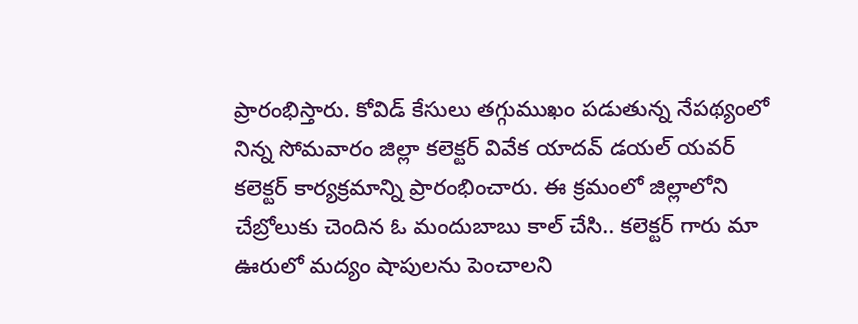ప్రారంభిస్తారు. కోవిడ్ కేసులు తగ్గుముఖం పడుతున్న నేపథ్యంలో నిన్న సోమవారం జిల్లా కలెక్టర్ వివేక యాదవ్ డయల్ యవర్ కలెక్టర్ కార్యక్రమాన్ని ప్రారంభించారు. ఈ క్రమంలో జిల్లాలోని చేబ్రోలుకు చెందిన ఓ మందుబాబు కాల్ చేసి.. కలెక్టర్ గారు మా ఊరులో మద్యం షాపులను పెంచాలని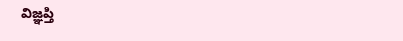విజ్ఞప్తి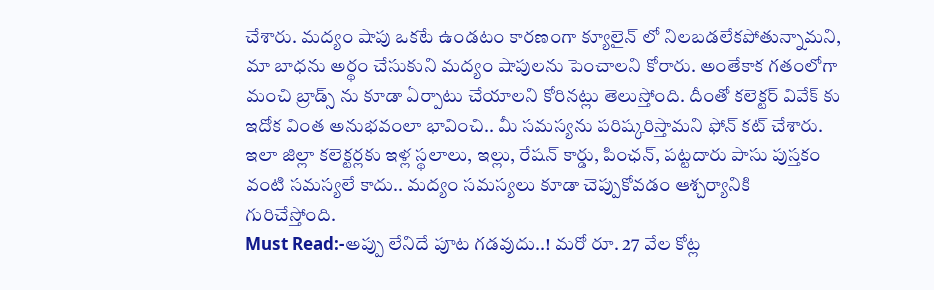చేశారు. మద్యం షాపు ఒకటే ఉండటం కారణంగా క్యూలైన్ లో నిలబడలేకపోతున్నామని, మా బాధను అర్థం చేసుకుని మద్యం షాపులను పెంచాలని కోరారు. అంతేకాక గతంలోగా మంచి బ్రాడ్స్ ను కూడా ఏర్పాటు చేయాలని కోరినట్లు తెలుస్తోంది. దీంతో కలెక్టర్ వివేక్ కు ఇదోక వింత అనుభవంలా భావించి.. మీ సమస్యను పరిష్కరిస్తామని ఫోన్ కట్ చేశారు. ఇలా జిల్లా కలెక్టర్లకు ఇళ్ల స్థలాలు, ఇల్లు, రేషన్ కార్డు, పింఛన్, పట్టదారు పాసు పుస్తకం వంటి సమస్యలే కాదు.. మద్యం సమస్యలు కూడా చెప్పుకోవడం ఆశ్చర్యానికి గురిచేస్తోంది.
Must Read:-అప్పు లేనిదే పూట గడవుదు..! మరో రూ. 27 వేల కోట్ల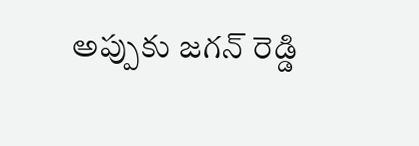అప్పుకు జగన్ రెడ్డి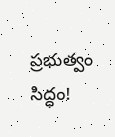ప్రభుత్వం సిద్ధం!